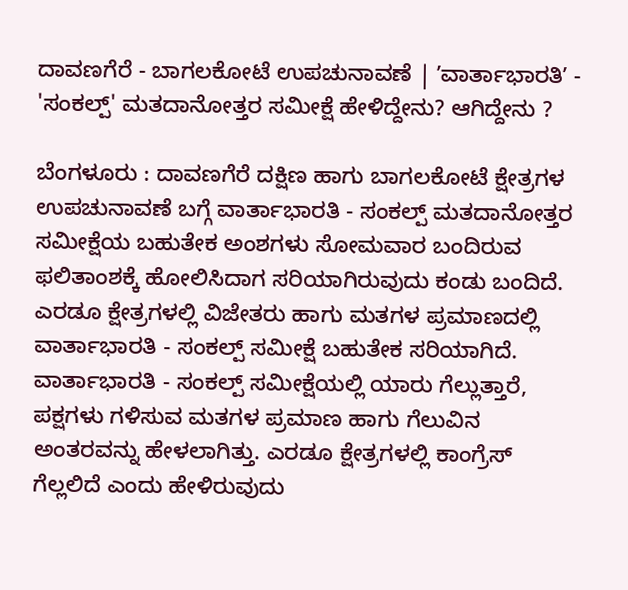ದಾವಣಗೆರೆ - ಬಾಗಲಕೋಟೆ ಉಪಚುನಾವಣೆ | ʼವಾರ್ತಾಭಾರತಿʼ - 'ಸಂಕಲ್ಪ್' ಮತದಾನೋತ್ತರ ಸಮೀಕ್ಷೆ ಹೇಳಿದ್ದೇನು? ಆಗಿದ್ದೇನು ?

ಬೆಂಗಳೂರು : ದಾವಣಗೆರೆ ದಕ್ಷಿಣ ಹಾಗು ಬಾಗಲಕೋಟೆ ಕ್ಷೇತ್ರಗಳ ಉಪಚುನಾವಣೆ ಬಗ್ಗೆ ವಾರ್ತಾಭಾರತಿ - ಸಂಕಲ್ಪ್ ಮತದಾನೋತ್ತರ ಸಮೀಕ್ಷೆಯ ಬಹುತೇಕ ಅಂಶಗಳು ಸೋಮವಾರ ಬಂದಿರುವ ಫಲಿತಾಂಶಕ್ಕೆ ಹೋಲಿಸಿದಾಗ ಸರಿಯಾಗಿರುವುದು ಕಂಡು ಬಂದಿದೆ. ಎರಡೂ ಕ್ಷೇತ್ರಗಳಲ್ಲಿ ವಿಜೇತರು ಹಾಗು ಮತಗಳ ಪ್ರಮಾಣದಲ್ಲಿ ವಾರ್ತಾಭಾರತಿ - ಸಂಕಲ್ಪ್ ಸಮೀಕ್ಷೆ ಬಹುತೇಕ ಸರಿಯಾಗಿದೆ.
ವಾರ್ತಾಭಾರತಿ - ಸಂಕಲ್ಪ್ ಸಮೀಕ್ಷೆಯಲ್ಲಿ ಯಾರು ಗೆಲ್ಲುತ್ತಾರೆ, ಪಕ್ಷಗಳು ಗಳಿಸುವ ಮತಗಳ ಪ್ರಮಾಣ ಹಾಗು ಗೆಲುವಿನ ಅಂತರವನ್ನು ಹೇಳಲಾಗಿತ್ತು. ಎರಡೂ ಕ್ಷೇತ್ರಗಳಲ್ಲಿ ಕಾಂಗ್ರೆಸ್ ಗೆಲ್ಲಲಿದೆ ಎಂದು ಹೇಳಿರುವುದು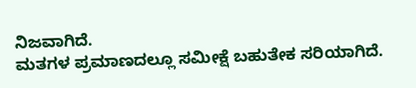ನಿಜವಾಗಿದೆ.
ಮತಗಳ ಪ್ರಮಾಣದಲ್ಲೂ ಸಮೀಕ್ಷೆ ಬಹುತೇಕ ಸರಿಯಾಗಿದೆ.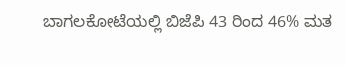ಬಾಗಲಕೋಟೆಯಲ್ಲಿ ಬಿಜೆಪಿ 43 ರಿಂದ 46% ಮತ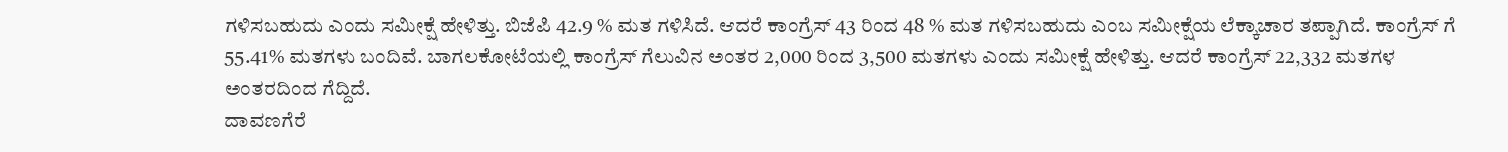ಗಳಿಸಬಹುದು ಎಂದು ಸಮೀಕ್ಷೆ ಹೇಳಿತ್ತು. ಬಿಜೆಪಿ 42.9 % ಮತ ಗಳಿಸಿದೆ. ಆದರೆ ಕಾಂಗ್ರೆಸ್ 43 ರಿಂದ 48 % ಮತ ಗಳಿಸಬಹುದು ಎಂಬ ಸಮೀಕ್ಷೆಯ ಲೆಕ್ಕಾಚಾರ ತಪ್ಪಾಗಿದೆ. ಕಾಂಗ್ರೆಸ್ ಗೆ 55.41% ಮತಗಳು ಬಂದಿವೆ. ಬಾಗಲಕೋಟೆಯಲ್ಲಿ ಕಾಂಗ್ರೆಸ್ ಗೆಲುವಿನ ಅಂತರ 2,000 ರಿಂದ 3,500 ಮತಗಳು ಎಂದು ಸಮೀಕ್ಷೆ ಹೇಳಿತ್ತು. ಆದರೆ ಕಾಂಗ್ರೆಸ್ 22,332 ಮತಗಳ ಅಂತರದಿಂದ ಗೆದ್ದಿದೆ.
ದಾವಣಗೆರೆ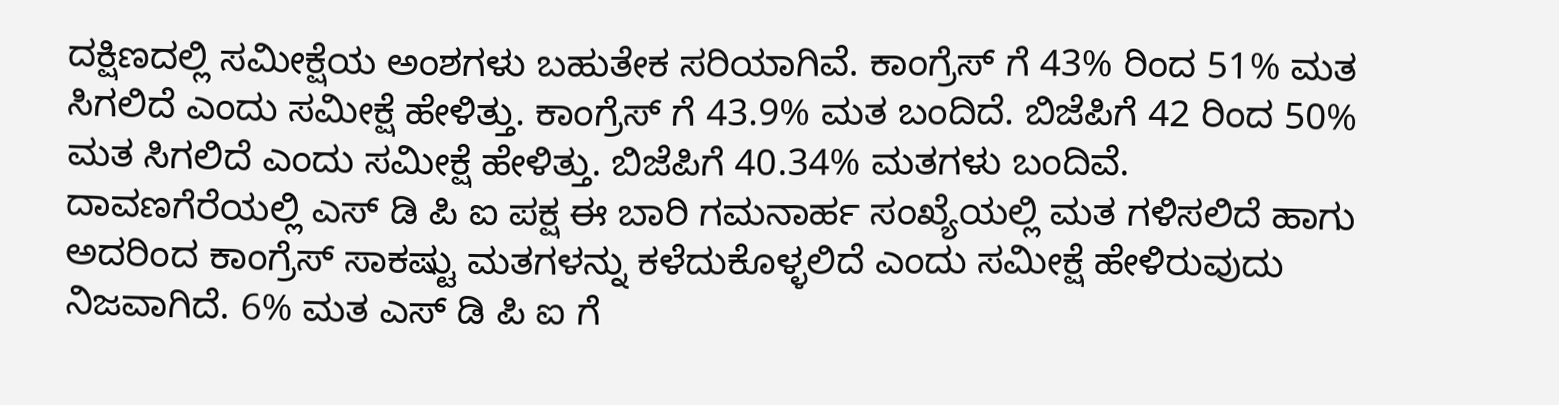ದಕ್ಷಿಣದಲ್ಲಿ ಸಮೀಕ್ಷೆಯ ಅಂಶಗಳು ಬಹುತೇಕ ಸರಿಯಾಗಿವೆ. ಕಾಂಗ್ರೆಸ್ ಗೆ 43% ರಿಂದ 51% ಮತ ಸಿಗಲಿದೆ ಎಂದು ಸಮೀಕ್ಷೆ ಹೇಳಿತ್ತು. ಕಾಂಗ್ರೆಸ್ ಗೆ 43.9% ಮತ ಬಂದಿದೆ. ಬಿಜೆಪಿಗೆ 42 ರಿಂದ 50% ಮತ ಸಿಗಲಿದೆ ಎಂದು ಸಮೀಕ್ಷೆ ಹೇಳಿತ್ತು. ಬಿಜೆಪಿಗೆ 40.34% ಮತಗಳು ಬಂದಿವೆ.
ದಾವಣಗೆರೆಯಲ್ಲಿ ಎಸ್ ಡಿ ಪಿ ಐ ಪಕ್ಷ ಈ ಬಾರಿ ಗಮನಾರ್ಹ ಸಂಖ್ಯೆಯಲ್ಲಿ ಮತ ಗಳಿಸಲಿದೆ ಹಾಗು ಅದರಿಂದ ಕಾಂಗ್ರೆಸ್ ಸಾಕಷ್ಟು ಮತಗಳನ್ನು ಕಳೆದುಕೊಳ್ಳಲಿದೆ ಎಂದು ಸಮೀಕ್ಷೆ ಹೇಳಿರುವುದು ನಿಜವಾಗಿದೆ. 6% ಮತ ಎಸ್ ಡಿ ಪಿ ಐ ಗೆ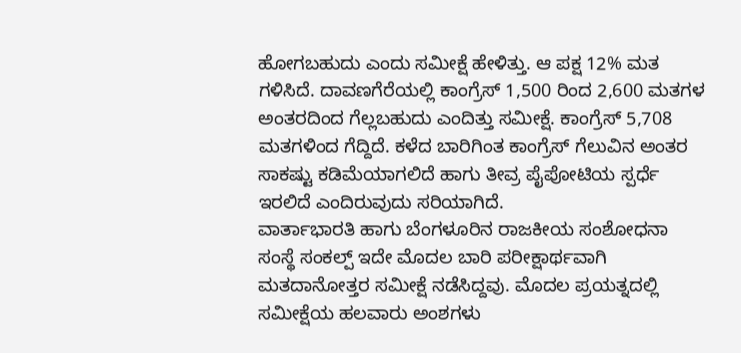ಹೋಗಬಹುದು ಎಂದು ಸಮೀಕ್ಷೆ ಹೇಳಿತ್ತು. ಆ ಪಕ್ಷ 12% ಮತ ಗಳಿಸಿದೆ. ದಾವಣಗೆರೆಯಲ್ಲಿ ಕಾಂಗ್ರೆಸ್ 1,500 ರಿಂದ 2,600 ಮತಗಳ ಅಂತರದಿಂದ ಗೆಲ್ಲಬಹುದು ಎಂದಿತ್ತು ಸಮೀಕ್ಷೆ. ಕಾಂಗ್ರೆಸ್ 5,708 ಮತಗಳಿಂದ ಗೆದ್ದಿದೆ. ಕಳೆದ ಬಾರಿಗಿಂತ ಕಾಂಗ್ರೆಸ್ ಗೆಲುವಿನ ಅಂತರ ಸಾಕಷ್ಟು ಕಡಿಮೆಯಾಗಲಿದೆ ಹಾಗು ತೀವ್ರ ಪೈಪೋಟಿಯ ಸ್ಪರ್ಧೆ ಇರಲಿದೆ ಎಂದಿರುವುದು ಸರಿಯಾಗಿದೆ.
ವಾರ್ತಾಭಾರತಿ ಹಾಗು ಬೆಂಗಳೂರಿನ ರಾಜಕೀಯ ಸಂಶೋಧನಾ ಸಂಸ್ಥೆ ಸಂಕಲ್ಪ್ ಇದೇ ಮೊದಲ ಬಾರಿ ಪರೀಕ್ಷಾರ್ಥವಾಗಿ ಮತದಾನೋತ್ತರ ಸಮೀಕ್ಷೆ ನಡೆಸಿದ್ದವು. ಮೊದಲ ಪ್ರಯತ್ನದಲ್ಲಿ ಸಮೀಕ್ಷೆಯ ಹಲವಾರು ಅಂಶಗಳು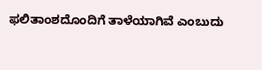ಫಲಿತಾಂಶದೊಂದಿಗೆ ತಾಳೆಯಾಗಿವೆ ಎಂಬುದು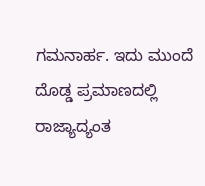ಗಮನಾರ್ಹ. ಇದು ಮುಂದೆ ದೊಡ್ಡ ಪ್ರಮಾಣದಲ್ಲಿ ರಾಜ್ಯಾದ್ಯಂತ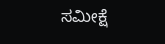ಸಮೀಕ್ಷೆ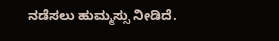ನಡೆಸಲು ಹುಮ್ಮಸ್ಸು ನೀಡಿದೆ.